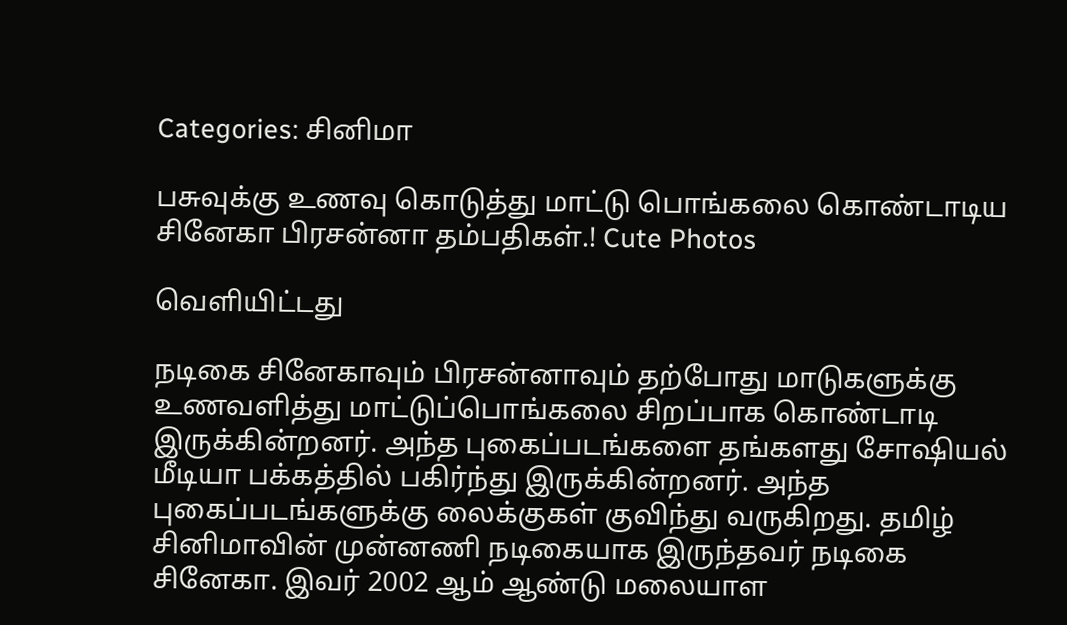Categories: சினிமா

பசுவுக்கு உணவு கொடுத்து மாட்டு பொங்கலை கொண்டாடிய சினேகா பிரசன்னா தம்பதிகள்.! Cute Photos

வெளியிட்டது

நடிகை சினேகாவும் பிரசன்னாவும் தற்போது மாடுகளுக்கு உணவளித்து மாட்டுப்பொங்கலை சிறப்பாக கொண்டாடி இருக்கின்றனர். அந்த புகைப்படங்களை தங்களது சோஷியல் மீடியா பக்கத்தில் பகிர்ந்து இருக்கின்றனர். அந்த புகைப்படங்களுக்கு லைக்குகள் குவிந்து வருகிறது. தமிழ் சினிமாவின் முன்னணி நடிகையாக இருந்தவர் நடிகை சினேகா. இவர் 2002 ஆம் ஆண்டு மலையாள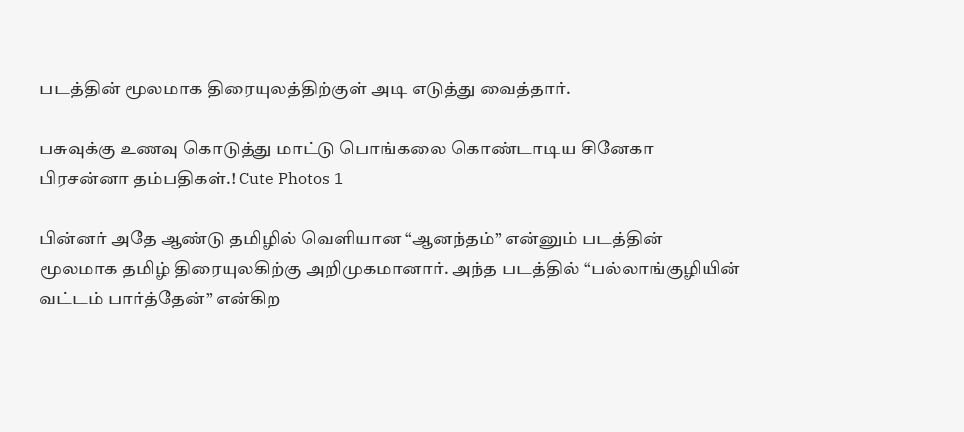படத்தின் மூலமாக திரையுலத்திற்குள் அடி எடுத்து வைத்தார்.

பசுவுக்கு உணவு கொடுத்து மாட்டு பொங்கலை கொண்டாடிய சினேகா பிரசன்னா தம்பதிகள்.! Cute Photos 1

பின்னர் அதே ஆண்டு தமிழில் வெளியான “ஆனந்தம்” என்னும் படத்தின் மூலமாக தமிழ் திரையுலகிற்கு அறிமுகமானார். அந்த படத்தில் “பல்லாங்குழியின் வட்டம் பார்த்தேன்” என்கிற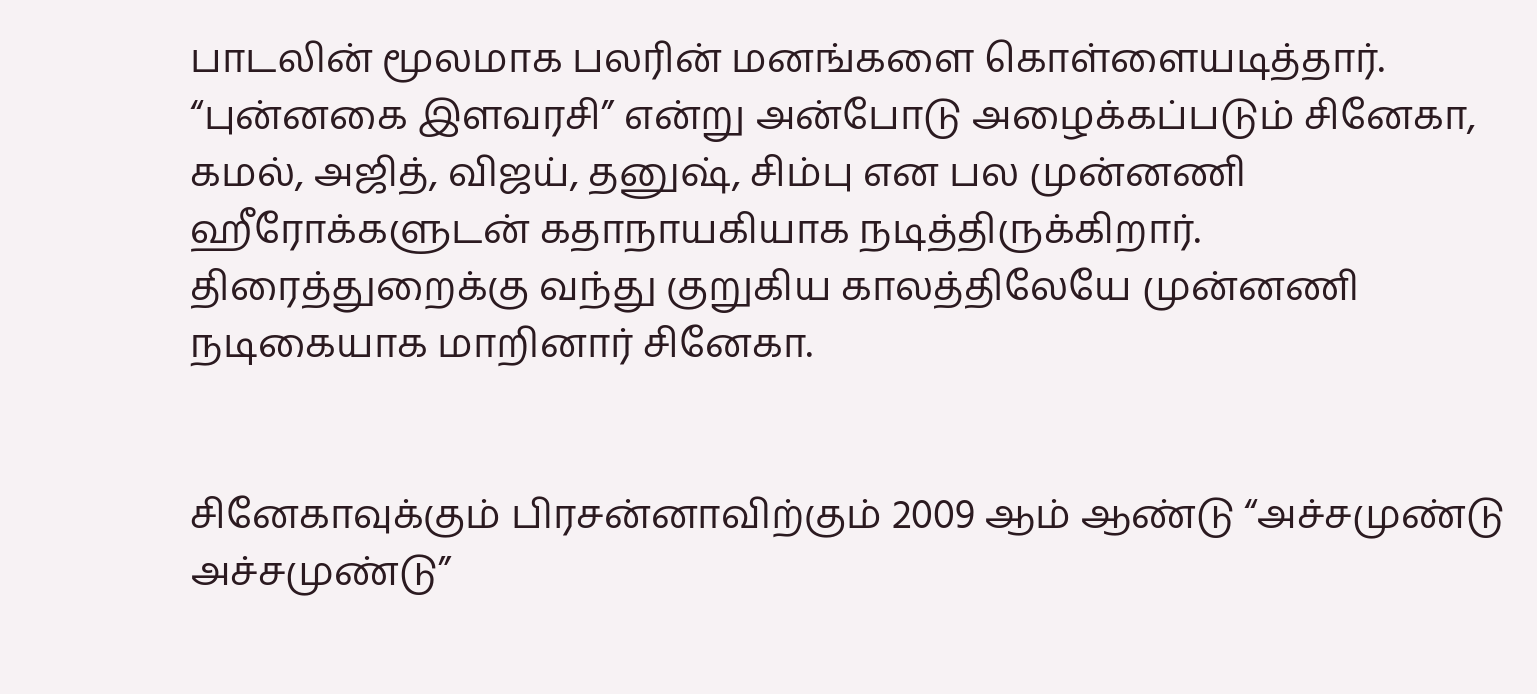பாடலின் மூலமாக பலரின் மனங்களை கொள்ளையடித்தார். “புன்னகை இளவரசி” என்று அன்போடு அழைக்கப்படும் சினேகா, கமல், அஜித், விஜய், தனுஷ், சிம்பு என பல முன்னணி ஹீரோக்களுடன் கதாநாயகியாக நடித்திருக்கிறார். திரைத்துறைக்கு வந்து குறுகிய காலத்திலேயே முன்னணி நடிகையாக மாறினார் சினேகா.


சினேகாவுக்கும் பிரசன்னாவிற்கும் 2009 ஆம் ஆண்டு “அச்சமுண்டு அச்சமுண்டு”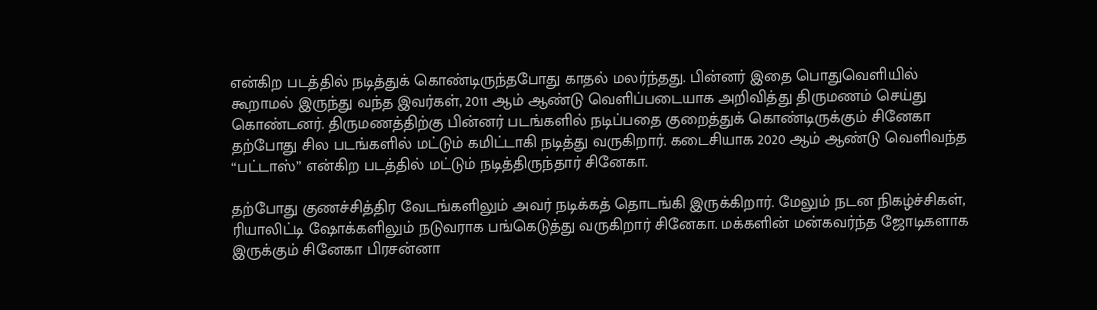என்கிற படத்தில் நடித்துக் கொண்டிருந்தபோது காதல் மலர்ந்தது. பின்னர் இதை பொதுவெளியில் கூறாமல் இருந்து வந்த இவர்கள், 2011 ஆம் ஆண்டு வெளிப்படையாக அறிவித்து திருமணம் செய்து கொண்டனர். திருமணத்திற்கு பின்னர் படங்களில் நடிப்பதை குறைத்துக் கொண்டிருக்கும் சினேகா தற்போது சில படங்களில் மட்டும் கமிட்டாகி நடித்து வருகிறார். கடைசியாக 2020 ஆம் ஆண்டு வெளிவந்த “பட்டாஸ்” என்கிற படத்தில் மட்டும் நடித்திருந்தார் சினேகா.

தற்போது குணச்சித்திர வேடங்களிலும் அவர் நடிக்கத் தொடங்கி இருக்கிறார். மேலும் நடன நிகழ்ச்சிகள், ரியாலிட்டி ஷோக்களிலும் நடுவராக பங்கெடுத்து வருகிறார் சினேகா. மக்களின் மன்கவர்ந்த ஜோடிகளாக இருக்கும் சினேகா பிரசன்னா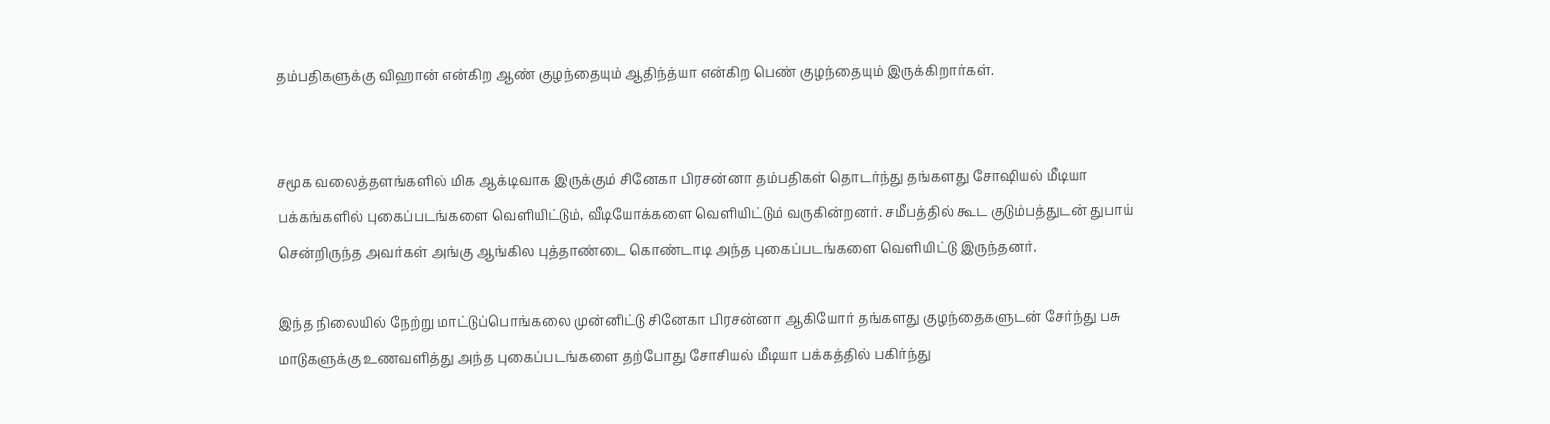தம்பதிகளுக்கு விஹான் என்கிற ஆண் குழந்தையும் ஆதிந்த்யா என்கிற பெண் குழந்தையும் இருக்கிறார்கள்.


சமூக வலைத்தளங்களில் மிக ஆக்டிவாக இருக்கும் சினேகா பிரசன்னா தம்பதிகள் தொடர்ந்து தங்களது சோஷியல் மீடியா பக்கங்களில் புகைப்படங்களை வெளியிட்டும், வீடியோக்களை வெளியிட்டும் வருகின்றனர். சமீபத்தில் கூட குடும்பத்துடன் துபாய் சென்றிருந்த அவர்கள் அங்கு ஆங்கில புத்தாண்டை கொண்டாடி அந்த புகைப்படங்களை வெளியிட்டு இருந்தனர்.

இந்த நிலையில் நேற்று மாட்டுப்பொங்கலை முன்னிட்டு சினேகா பிரசன்னா ஆகியோர் தங்களது குழந்தைகளுடன் சேர்ந்து பசு மாடுகளுக்கு உணவளித்து அந்த புகைப்படங்களை தற்போது சோசியல் மீடியா பக்கத்தில் பகிர்ந்து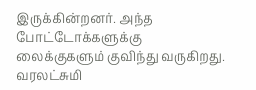இருக்கின்றனர். அந்த போட்டோக்களுக்கு லைக்குகளும் குவிந்து வருகிறது. வரலட்சுமி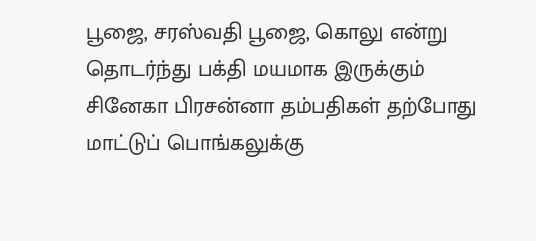பூஜை, சரஸ்வதி பூஜை, கொலு என்று தொடர்ந்து பக்தி மயமாக இருக்கும் சினேகா பிரசன்னா தம்பதிகள் தற்போது மாட்டுப் பொங்கலுக்கு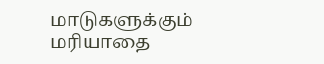மாடுகளுக்கும் மரியாதை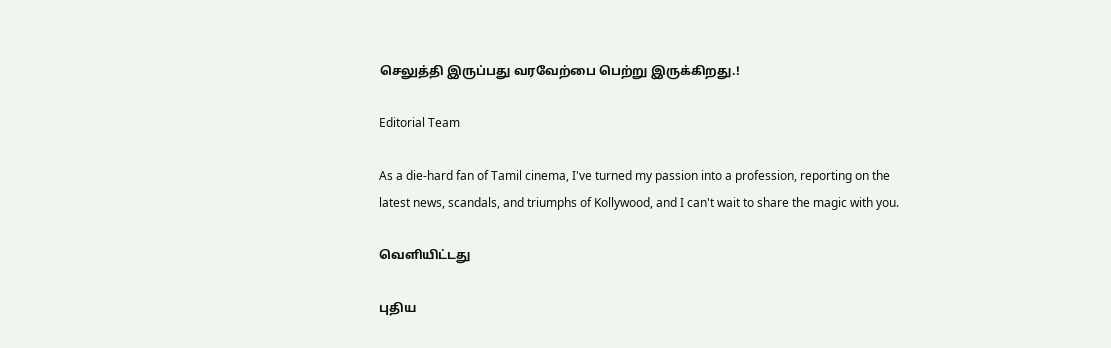செலுத்தி இருப்பது வரவேற்பை பெற்று இருக்கிறது.!

Editorial Team

As a die-hard fan of Tamil cinema, I've turned my passion into a profession, reporting on the latest news, scandals, and triumphs of Kollywood, and I can't wait to share the magic with you.

வெளியிட்டது

புதிய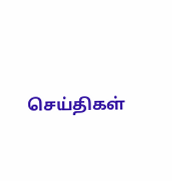செய்திகள்